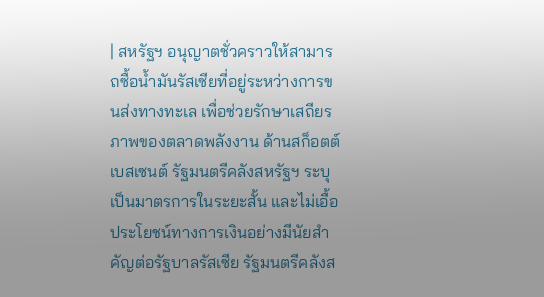| สหรัฐฯ อนุญาตชั่วคราวให้สามารถซื้อน้ำมันรัสเซียที่อยู่ระหว่างการขนส่งทางทะเล เพื่อช่วยรักษาเสถียรภาพของตลาดพลังงาน ด้านสก็อตต์ เบสเซนต์ รัฐมนตรีคลังสหรัฐฯ ระบุเป็นมาตรการในระยะสั้น และไม่เอื้อประโยชน์ทางการเงินอย่างมีนัยสำคัญต่อรัฐบาลรัสเซีย รัฐมนตรีคลังส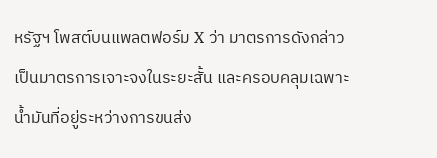หรัฐฯ โพสต์บนแพลตฟอร์ม X ว่า มาตรการดังกล่าวเป็นมาตรการเจาะจงในระยะสั้น และครอบคลุมเฉพาะน้ำมันที่อยู่ระหว่างการขนส่ง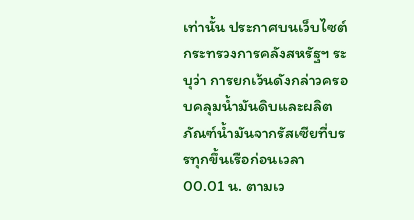เท่านั้น ประกาศบนเว็บไซต์กระทรวงการคลังสหรัฐฯ ระบุว่า การยกเว้นดังกล่าวครอบคลุมน้ำมันดิบและผลิตภัณฑ์น้ำมันจากรัสเซียที่บรรทุกขึ้นเรือก่อนเวลา 00.01 น. ตามเว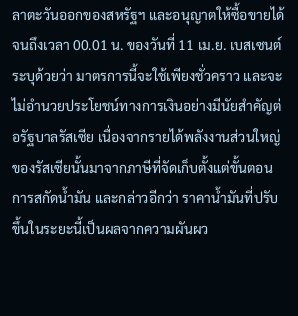ลาตะวันออกของสหรัฐฯ และอนุญาตให้ซื้อขายได้จนถึงเวลา 00.01 น. ของวันที่ 11 เม.ย. เบสเซนต์ระบุด้วยว่า มาตรการนี้จะใช้เพียงชั่วคราว และจะไม่อำนวยประโยชน์ทางการเงินอย่างมีนัยสำคัญต่อรัฐบาลรัสเซีย เนื่องจากรายได้พลังงานส่วนใหญ่ของรัสเซียนั้นมาจากภาษีที่จัดเก็บตั้งแต่ขั้นตอนการสกัดน้ำมัน และกล่าวอีกว่า ราคาน้ำมันที่ปรับขึ้นในระยะนี้เป็นผลจากความผันผว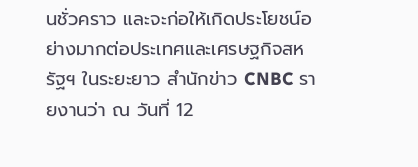นชั่วคราว และจะก่อให้เกิดประโยชน์อย่างมากต่อประเทศและเศรษฐกิจสหรัฐฯ ในระยะยาว สำนักข่าว CNBC รายงานว่า ณ วันที่ 12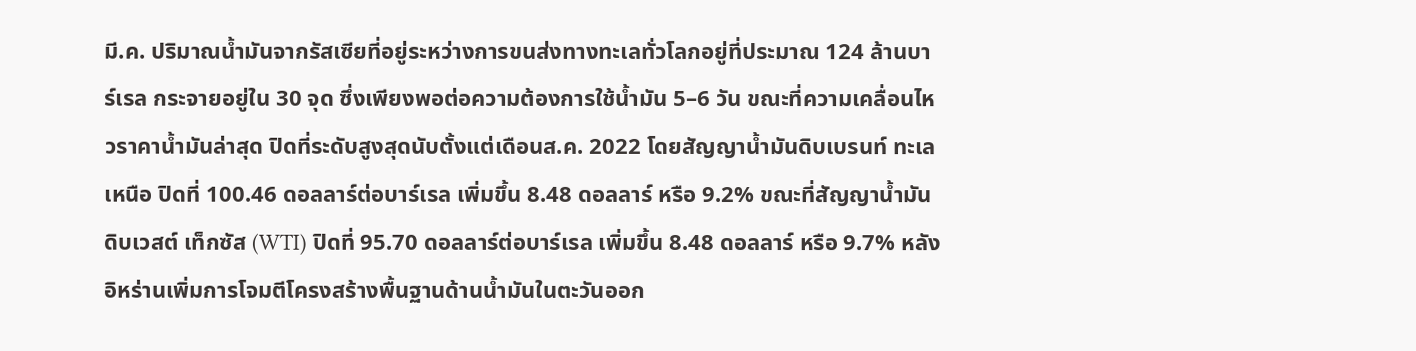มี.ค. ปริมาณน้ำมันจากรัสเซียที่อยู่ระหว่างการขนส่งทางทะเลทั่วโลกอยู่ที่ประมาณ 124 ล้านบาร์เรล กระจายอยู่ใน 30 จุด ซึ่งเพียงพอต่อความต้องการใช้น้ำมัน 5–6 วัน ขณะที่ความเคลื่อนไหวราคาน้ำมันล่าสุด ปิดที่ระดับสูงสุดนับตั้งแต่เดือนส.ค. 2022 โดยสัญญาน้ำมันดิบเบรนท์ ทะเลเหนือ ปิดที่ 100.46 ดอลลาร์ต่อบาร์เรล เพิ่มขึ้น 8.48 ดอลลาร์ หรือ 9.2% ขณะที่สัญญาน้ำมันดิบเวสต์ เท็กซัส (WTI) ปิดที่ 95.70 ดอลลาร์ต่อบาร์เรล เพิ่มขึ้น 8.48 ดอลลาร์ หรือ 9.7% หลังอิหร่านเพิ่มการโจมตีโครงสร้างพื้นฐานด้านน้ำมันในตะวันออก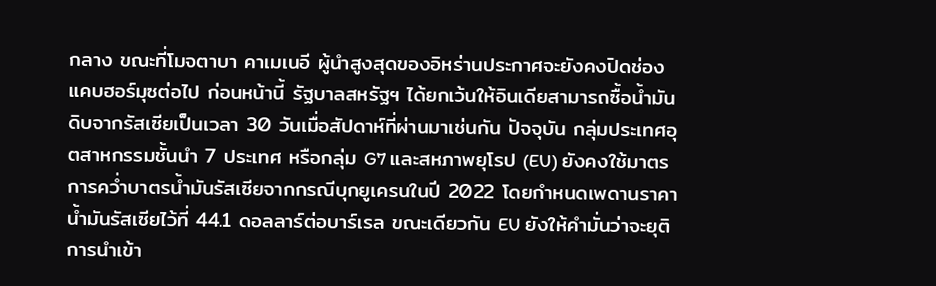กลาง ขณะที่โมจตาบา คาเมเนอี ผู้นำสูงสุดของอิหร่านประกาศจะยังคงปิดช่องแคบฮอร์มุซต่อไป ก่อนหน้านี้ รัฐบาลสหรัฐฯ ได้ยกเว้นให้อินเดียสามารถซื้อน้ำมันดิบจากรัสเซียเป็นเวลา 30 วันเมื่อสัปดาห์ที่ผ่านมาเช่นกัน ปัจจุบัน กลุ่มประเทศอุตสาหกรรมชั้นนำ 7 ประเทศ หรือกลุ่ม G7 และสหภาพยุโรป (EU) ยังคงใช้มาตรการคว่ำบาตรน้ำมันรัสเซียจากกรณีบุกยูเครนในปี 2022 โดยกำหนดเพดานราคาน้ำมันรัสเซียไว้ที่ 44.1 ดอลลาร์ต่อบาร์เรล ขณะเดียวกัน EU ยังให้คำมั่นว่าจะยุติการนำเข้า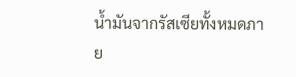น้ำมันจากรัสเซียทั้งหมดภาย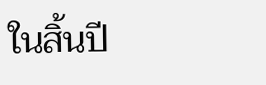ในสิ้นปี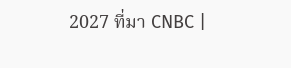2027 ที่มา CNBC |